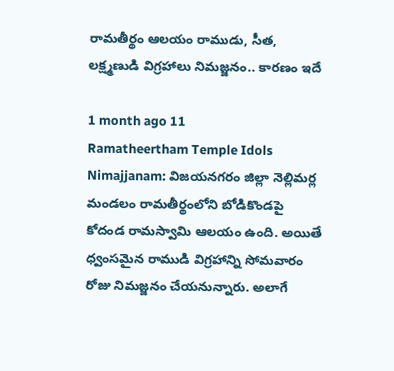రామతీర్థం ఆలయం రాముడు, సీత, లక్ష్మణుడి విగ్రహాలు నిమజ్జనం.. కారణం ఇదే

1 month ago 11
Ramatheertham Temple Idols Nimajjanam: విజయనగరం జిల్లా నెల్లిమర్ల మండలం రామతీర్థంలోని బోడికొండపై కోదండ రామస్వామి ఆలయం ఉంది. అయితే ధ్వంసమైన రాముడి విగ్రహాన్ని సోమవారం రోజు నిమజ్జనం చేయనున్నారు. అలాగే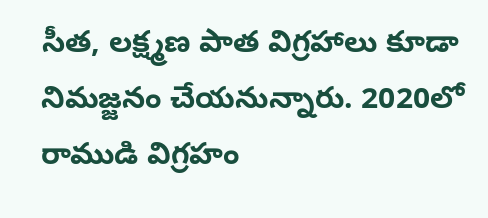సీత, లక్ష్మణ పాత విగ్రహాలు కూడా నిమజ్జనం చేయనున్నారు. 2020లో రాముడి విగ్రహం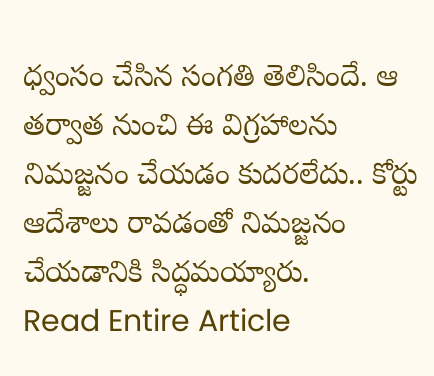ధ్వంసం చేసిన సంగతి తెలిసిందే. ఆ తర్వాత నుంచి ఈ విగ్రహాలను నిమజ్జనం చేయడం కుదరలేదు.. కోర్టు ఆదేశాలు రావడంతో నిమజ్జనం చేయడానికి సిద్ధమయ్యారు.
Read Entire Article